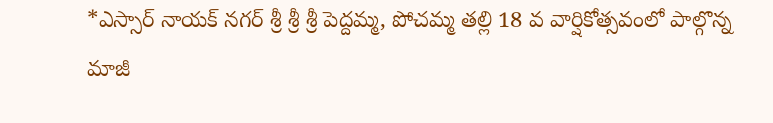*ఎస్సార్ నాయక్ నగర్ శ్రీ శ్రీ శ్రీ పెద్దమ్మ, పోచమ్మ తల్లి 18 వ వార్షికోత్సవంలో పాల్గొన్న మాజీ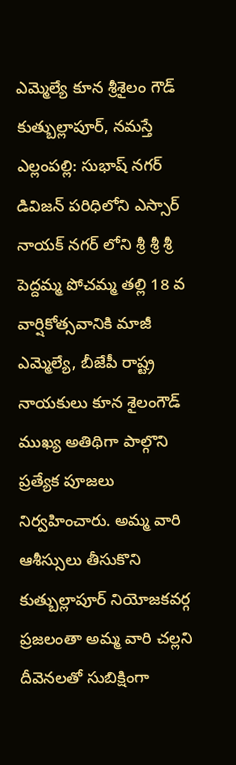ఎమ్మెల్యే కూన శ్రీశైలం గౌడ్
కుత్బుల్లాపూర్, నమస్తే ఎల్లంపల్లి: సుభాష్ నగర్ డివిజన్ పరిధిలోని ఎస్సార్ నాయక్ నగర్ లోని శ్రీ శ్రీ శ్రీ పెద్దమ్మ పోచమ్మ తల్లి 18 వ వార్షికోత్సవానికి మాజీ ఎమ్మెల్యే, బీజేపీ రాష్ట్ర నాయకులు కూన శైలంగౌడ్ ముఖ్య అతిథిగా పాల్గొని ప్రత్యేక పూజలు నిర్వహించారు. అమ్మ వారి ఆశీస్సులు తీసుకొని కుత్బుల్లాపూర్ నియోజకవర్గ ప్రజలంతా అమ్మ వారి చల్లని దీవెనలతో సుబిక్షింగా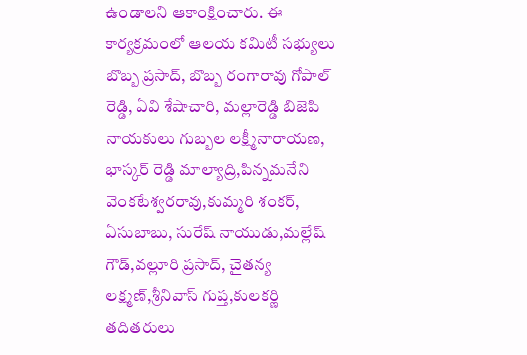ఉండాలని ఆకాంక్షించారు. ఈ కార్యక్రమంలో ఆలయ కమిటీ సభ్యులు బొబ్బ ప్రసాద్, బొబ్బ రంగారావు గోపాల్ రెడ్డి, ఏవి శేషాచారి, మల్లారెడ్డి బిజెపి నాయకులు గుబ్బల లక్ష్మీనారాయణ, భాస్కర్ రెడ్డి మాల్యాద్రి,పిన్నమనేని వెంకటేశ్వరరావు,కుమ్మరి శంకర్, ఏసుబాబు, సురేష్ నాయుడు,మల్లేష్ గౌడ్,వల్లూరి ప్రసాద్, చైతన్య లక్ష్మణ్,శ్రీనివాస్ గుప్త,కులకర్ణి తదితరులు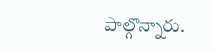పాల్గొన్నారు.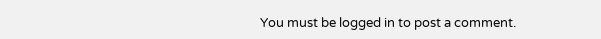You must be logged in to post a comment.